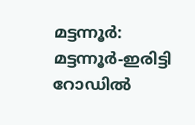മട്ടന്നൂർ: മട്ടന്നൂർ-ഇരിട്ടി റോഡിൽ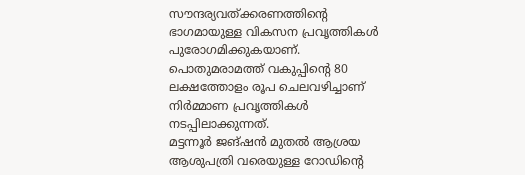സൗന്ദര്യവത്ക്കരണത്തിന്റെ ഭാഗമായുള്ള വികസന പ്രവൃത്തികൾ പുരോഗമിക്കുകയാണ്. പൊതുമരാമത്ത് വകുപ്പിന്റെ 80 ലക്ഷത്തോളം രൂപ ചെലവഴിച്ചാണ് നിർമ്മാണ പ്രവൃത്തികൾ നടപ്പിലാക്കുന്നത്.
മട്ടന്നൂർ ജങ്ഷൻ മുതൽ ആശ്രയ ആശുപത്രി വരെയുള്ള റോഡിന്റെ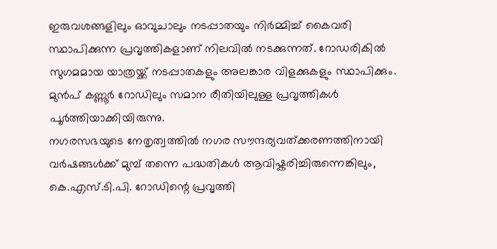ഇരുവശങ്ങളിലും ഓവുചാലും നടപ്പാതയും നിർമ്മിച്ച് കൈവരി സ്ഥാപിക്കുന്ന പ്രവൃത്തികളാണ് നിലവിൽ നടക്കുന്നത്. റോഡരികിൽ സുഗമമായ യാത്രയ്ക്ക് നടപ്പാതകളും അലങ്കാര വിളക്കുകളും സ്ഥാപിക്കും. മുൻപ് കണ്ണൂർ റോഡിലും സമാന രീതിയിലുള്ള പ്രവൃത്തികൾ പൂർത്തിയാക്കിയിരുന്നു.
നഗരസഭയുടെ നേതൃത്വത്തിൽ നഗര സൗന്ദര്യവത്ക്കരണത്തിനായി വർഷങ്ങൾക്ക് മുമ്പ് തന്നെ പദ്ധതികൾ ആവിഷ്കരിച്ചിരുന്നെങ്കിലും, കെ.എസ്.ടി.പി. റോഡിന്റെ പ്രവൃത്തി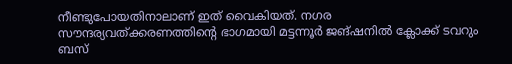നീണ്ടുപോയതിനാലാണ് ഇത് വൈകിയത്. നഗര സൗന്ദര്യവത്ക്കരണത്തിന്റെ ഭാഗമായി മട്ടന്നൂർ ജങ്ഷനിൽ ക്ലോക്ക് ടവറും ബസ്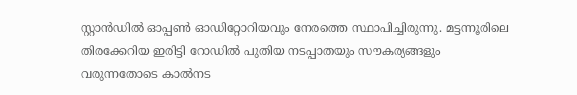സ്റ്റാൻഡിൽ ഓപ്പൺ ഓഡിറ്റോറിയവും നേരത്തെ സ്ഥാപിച്ചിരുന്നു. മട്ടന്നൂരിലെ തിരക്കേറിയ ഇരിട്ടി റോഡിൽ പുതിയ നടപ്പാതയും സൗകര്യങ്ങളും വരുന്നതോടെ കാൽനട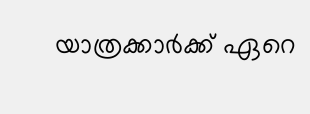യാത്രക്കാർക്ക് ഏറെ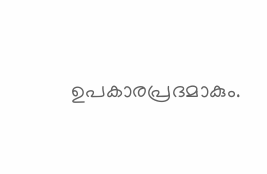ഉപകാരപ്രദമാകും.